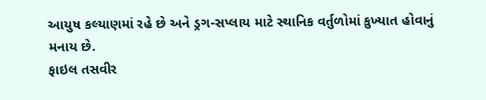આયુષ કલ્યાણમાં રહે છે અને ડ્રગ-સપ્લાય માટે સ્થાનિક વર્તુળોમાં કુખ્યાત હોવાનું મનાય છે.
ફાઇલ તસવીર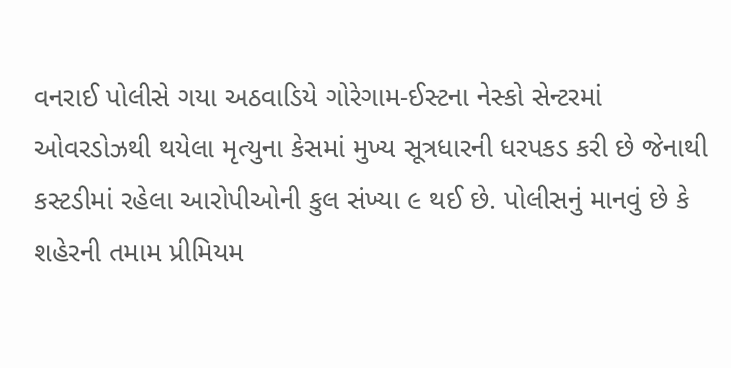વનરાઈ પોલીસે ગયા અઠવાડિયે ગોરેગામ-ઈસ્ટના નેસ્કો સેન્ટરમાં ઓવરડોઝથી થયેલા મૃત્યુના કેસમાં મુખ્ય સૂત્રધારની ધરપકડ કરી છે જેનાથી કસ્ટડીમાં રહેલા આરોપીઓની કુલ સંખ્યા ૯ થઈ છે. પોલીસનું માનવું છે કે શહેરની તમામ પ્રીમિયમ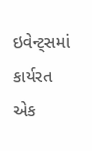ઇવેન્ટ્સમાં કાર્યરત એક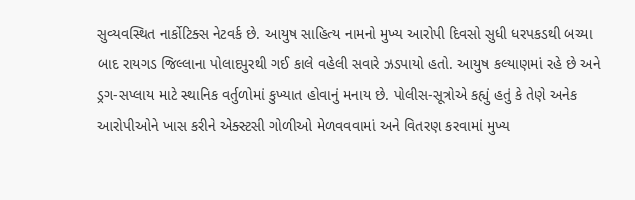સુવ્યવસ્થિત નાર્કોટિક્સ નેટવર્ક છે. આયુષ સાહિત્ય નામનો મુખ્ય આરોપી દિવસો સુધી ધરપકડથી બચ્યા બાદ રાયગડ જિલ્લાના પોલાદપુરથી ગઈ કાલે વહેલી સવારે ઝડપાયો હતો. આયુષ કલ્યાણમાં રહે છે અને ડ્રગ-સપ્લાય માટે સ્થાનિક વર્તુળોમાં કુખ્યાત હોવાનું મનાય છે. પોલીસ-સૂત્રોએ કહ્યું હતું કે તેણે અનેક આરોપીઓને ખાસ કરીને એક્સ્ટસી ગોળીઓ મેળવવવામાં અને વિતરણ કરવામાં મુખ્ય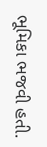ભૂમિકા ભજવી હતી.